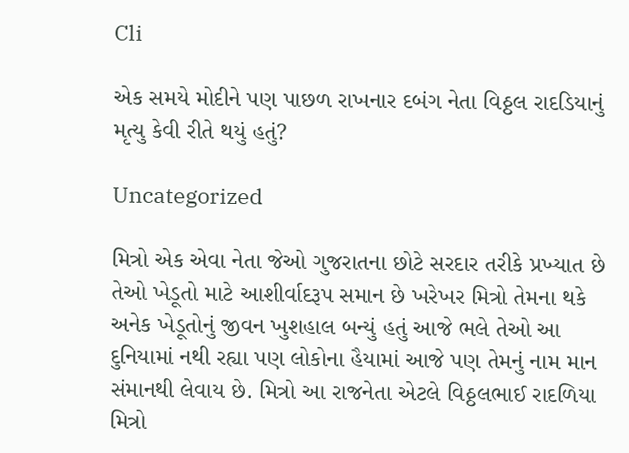Cli

એક સમયે મોદીને પણ પાછળ રાખનાર દબંગ નેતા વિઠ્ઠલ રાદડિયાનું મૃત્યુ કેવી રીતે થયું હતું?

Uncategorized

મિત્રો એક એવા નેતા જેઓ ગુજરાતના છોટે સરદાર તરીકે પ્રખ્યાત છે તેઓ ખેડૂતો માટે આશીર્વાદરૂપ સમાન છે ખરેખર મિત્રો તેમના થકે અનેક ખેડૂતોનું જીવન ખુશહાલ બન્યું હતું આજે ભલે તેઓ આ દુનિયામાં નથી રહ્યા પણ લોકોના હૈયામાં આજે પણ તેમનું નામ માન સંમાનથી લેવાય છે. મિત્રો આ રાજનેતા એટલે વિઠ્ઠલભાઈ રાદળિયા મિત્રો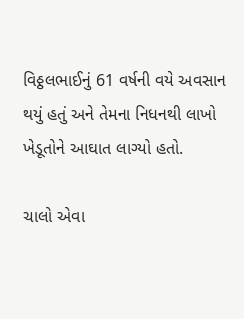વિઠ્ઠલભાઈનું 61 વર્ષની વયે અવસાન થયું હતું અને તેમના નિધનથી લાખો ખેડૂતોને આઘાત લાગ્યો હતો.

ચાલો એવા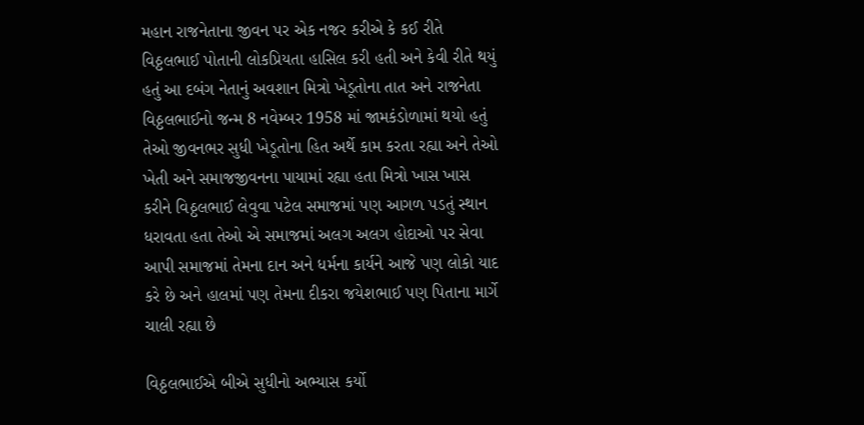મહાન રાજનેતાના જીવન પર એક નજર કરીએ કે કઈ રીતે વિઠ્ઠલભાઈ પોતાની લોકપ્રિયતા હાસિલ કરી હતી અને કેવી રીતે થયું હતું આ દબંગ નેતાનું અવશાન મિત્રો ખેડૂતોના તાત અને રાજનેતા વિઠ્ઠલભાઈનો જન્મ 8 નવેમ્બર 1958 માં જામકંડોળામાં થયો હતું તેઓ જીવનભર સુધી ખેડૂતોના હિત અર્થે કામ કરતા રહ્યા અને તેઓ ખેતી અને સમાજજીવનના પાયામાં રહ્યા હતા મિત્રો ખાસ ખાસ કરીને વિઠ્ઠલભાઈ લેવુવા પટેલ સમાજમાં પણ આગળ પડતું સ્થાન ધરાવતા હતા તેઓ એ સમાજમાં અલગ અલગ હોદાઓ પર સેવા આપી સમાજમાં તેમના દાન અને ધર્મના કાર્યને આજે પણ લોકો યાદ કરે છે અને હાલમાં પણ તેમના દીકરા જયેશભાઈ પણ પિતાના માર્ગે ચાલી રહ્યા છે

વિઠ્ઠલભાઈએ બીએ સુધીનો અભ્યાસ કર્યો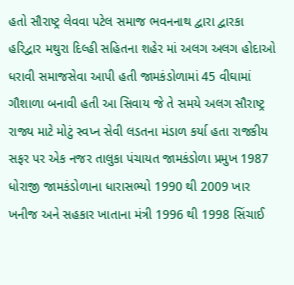હતો સૌરાષ્ટ્ર લેવવા પટેલ સમાજ ભવનનાથ દ્વારા દ્વારકા હરિદ્વાર મથુરા દિલ્હી સહિતના શહેર માં અલગ અલગ હોદાઓ ધરાવી સમાજસેવા આપી હતી જામકંડોળામાં 45 વીઘામાં ગૌશાળા બનાવી હતી આ સિવાય જે તે સમયે અલગ સૌરાષ્ટ્ર રાજ્ય માટે મોટું સ્વપ્ન સેવી લડતના મંડાળ કર્યા હતા રાજકીય સફર પર એક નજર તાલુકા પંચાયત જામકંડોળા પ્રમુખ 1987 ધોરાજી જામકંડોળાના ધારાસભ્યો 1990 થી 2009 ખાર ખનીજ અને સહકાર ખાતાના મંત્રી 1996 થી 1998 સિંચાઈ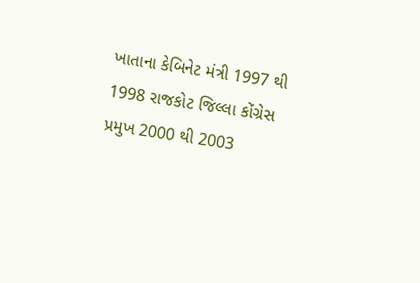ખાતાના કેબિનેટ મંત્રી 1997 થી 1998 રાજકોટ જિલ્લા કોંગ્રેસ પ્રમુખ 2000 થી 2003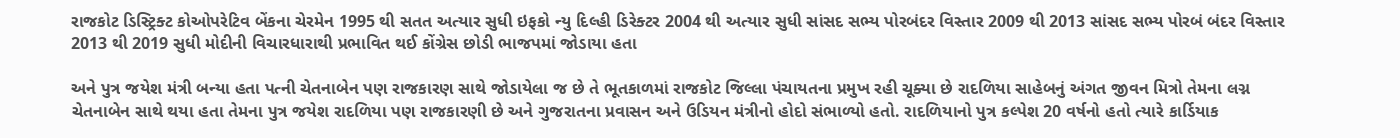રાજકોટ ડિસ્ટ્રિક્ટ કોઓપરેટિવ બેંકના ચેરમેન 1995 થી સતત અત્યાર સુધી ઇફકો ન્યુ દિલ્હી ડિરેક્ટર 2004 થી અત્યાર સુધી સાંસદ સભ્ય પોરબંદર વિસ્તાર 2009 થી 2013 સાંસદ સભ્ય પોરબં બંદર વિસ્તાર 2013 થી 2019 સુધી મોદીની વિચારધારાથી પ્રભાવિત થઈ કોંગ્રેસ છોડી ભાજપમાં જોડાયા હતા

અને પુત્ર જયેશ મંત્રી બન્યા હતા પત્ની ચેતનાબેન પણ રાજકારણ સાથે જોડાયેલા જ છે તે ભૂતકાળમાં રાજકોટ જિલ્લા પંચાયતના પ્રમુખ રહી ચૂક્યા છે રાદળિયા સાહેબનું અંગત જીવન મિત્રો તેમના લગ્ન ચેતનાબેન સાથે થયા હતા તેમના પુત્ર જયેશ રાદળિયા પણ રાજકારણી છે અને ગુજરાતના પ્રવાસન અને ઉડિયન મંત્રીનો હોદો સંભાળ્યો હતો. રાદળિયાનો પુત્ર કલ્પેશ 20 વર્ષનો હતો ત્યારે કાર્ડિયાક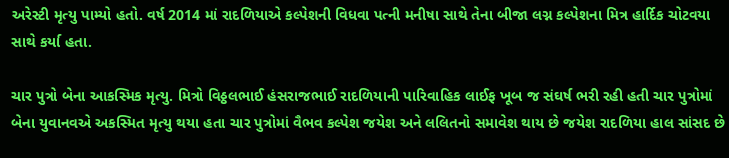અરેસ્ટી મૃત્યુ પામ્યો હતો. વર્ષ 2014 માં રાદળિયાએ કલ્પેશની વિધવા પત્ની મનીષા સાથે તેના બીજા લગ્ન કલ્પેશના મિત્ર હાર્દિક ચોટવયા સાથે કર્યા હતા.

ચાર પુત્રો બેના આકસ્મિક મૃત્યુ. મિત્રો વિઠ્ઠલભાઈ હંસરાજભાઈ રાદળિયાની પારિવાહિક લાઈફ ખૂબ જ સંઘર્ષ ભરી રહી હતી ચાર પુત્રોમાં બેના યુવાનવએ અકસ્મિત મૃત્યુ થયા હતા ચાર પુત્રોમાં વૈભવ કલ્પેશ જયેશ અને લલિતનો સમાવેશ થાય છે જયેશ રાદળિયા હાલ સાંસદ છે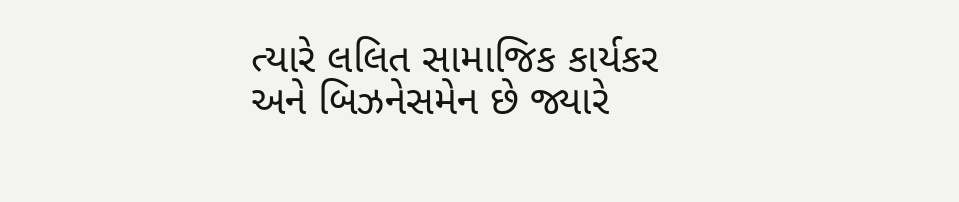ત્યારે લલિત સામાજિક કાર્યકર અને બિઝનેસમેન છે જ્યારે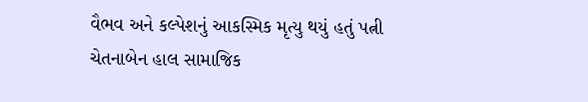વૈભવ અને કલ્પેશનું આકસ્મિક મૃત્યુ થયું હતું પત્ની ચેતનાબેન હાલ સામાજિક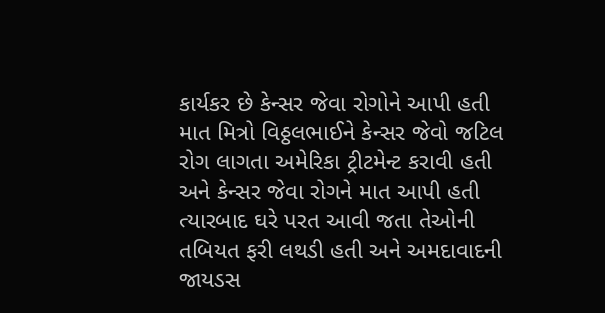કાર્યકર છે કેન્સર જેવા રોગોને આપી હતી માત મિત્રો વિઠ્ઠલભાઈને કેન્સર જેવો જટિલ રોગ લાગતા અમેરિકા ટ્રીટમેન્ટ કરાવી હતી અને કેન્સર જેવા રોગને માત આપી હતી ત્યારબાદ ઘરે પરત આવી જતા તેઓની તબિયત ફરી લથડી હતી અને અમદાવાદની જાયડસ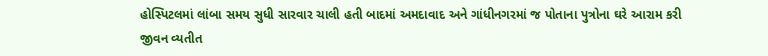હોસ્પિટલમાં લાંબા સમય સુધી સારવાર ચાલી હતી બાદમાં અમદાવાદ અને ગાંધીનગરમાં જ પોતાના પુત્રોના ઘરે આરામ કરી જીવન વ્યતીત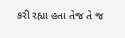કરી રહ્યા હતા તેજ તે જ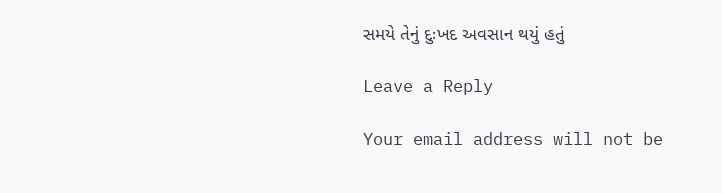સમયે તેનું દુઃખદ અવસાન થયું હતું

Leave a Reply

Your email address will not be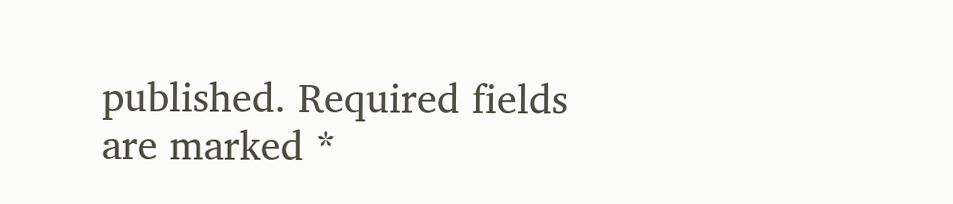published. Required fields are marked *